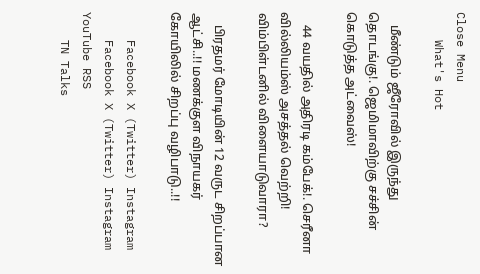Close Menu
    What's Hot

    மீண்டும் ஜீரோவில் இருந்து தொடங்கு!. ஜெமிமாவிற்கு சச்சின் கொடுத்த அட்வைஸ்!

    44 வயதில் அதிரடி கம்பேக்!. செரீனா வில்லியம்ஸ் அசத்தல் வெற்றி! விம்பிள்டனில் விளையாடுவாரா?

    பிரதமர் மோடியின் 12 வருட சிறப்பான ஆட்சி..!! மணக்குள விநாயகர் கோயிலில் சிறப்பு வழிபாடு..!!

    Facebook X (Twitter) Instagram
    Facebook X (Twitter) Instagram YouTube RSS
    TN Talks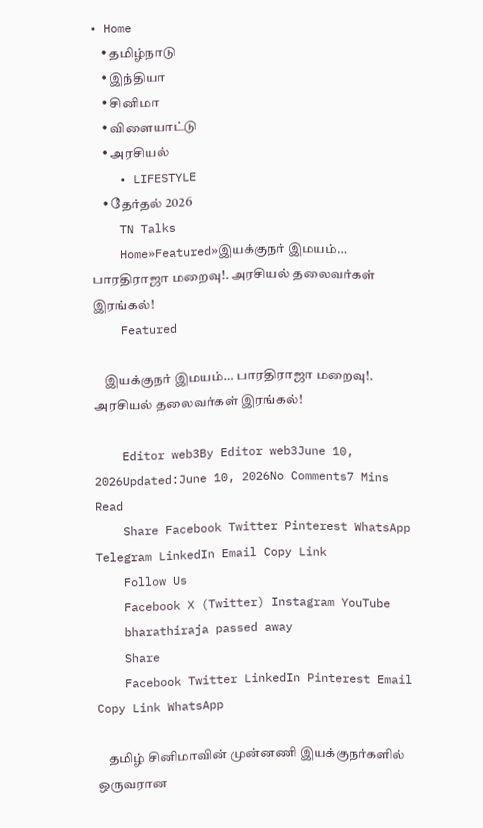• Home
    • தமிழ்நாடு
    • இந்தியா
    • சினிமா
    • விளையாட்டு
    • அரசியல்
    • LIFESTYLE
    • தேர்தல் 2026
    TN Talks
    Home»Featured»இயக்குநர் இமயம்… பாரதிராஜா மறைவு!. அரசியல் தலைவர்கள் இரங்கல்!
    Featured

    இயக்குநர் இமயம்… பாரதிராஜா மறைவு!. அரசியல் தலைவர்கள் இரங்கல்!

    Editor web3By Editor web3June 10, 2026Updated:June 10, 2026No Comments7 Mins Read
    Share Facebook Twitter Pinterest WhatsApp Telegram LinkedIn Email Copy Link
    Follow Us
    Facebook X (Twitter) Instagram YouTube
    bharathiraja passed away
    Share
    Facebook Twitter LinkedIn Pinterest Email Copy Link WhatsApp

    தமிழ் சினிமாவின் முன்னணி இயக்குநர்களில் ஒருவரான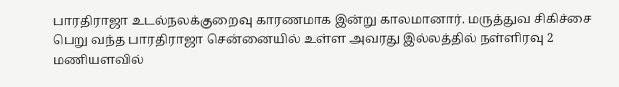பாரதிராஜா உடல்நலக்குறைவு காரணமாக இன்று காலமானார். மருத்துவ சிகிச்சை பெறு வந்த பாரதிராஜா சென்னையில் உள்ள அவரது இல்லத்தில் நள்ளிரவு 2 மணியளவில்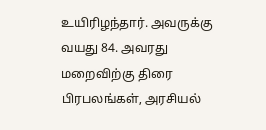உயிரிழந்தார். அவருக்கு வயது 84. அவரது மறைவிற்கு திரை பிரபலங்கள், அரசியல்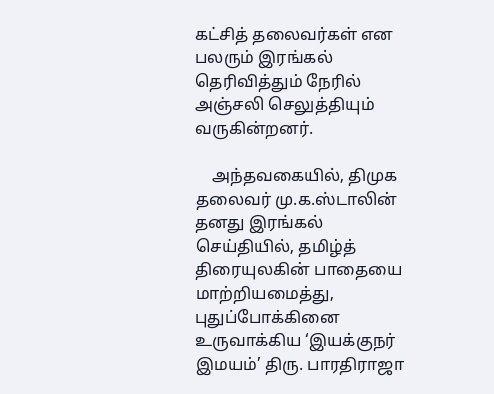கட்சித் தலைவர்கள் என பலரும் இரங்கல் தெரிவித்தும் நேரில் அஞ்சலி செலுத்தியும் வருகின்றனர்.

    அந்தவகையில், திமுக தலைவர் மு.க.ஸ்டாலின் தனது இரங்கல் செய்தியில், தமிழ்த் திரையுலகின் பாதையை மாற்றியமைத்து, புதுப்போக்கினை உருவாக்கிய ‘இயக்குநர் இமயம்’ திரு. பாரதிராஜா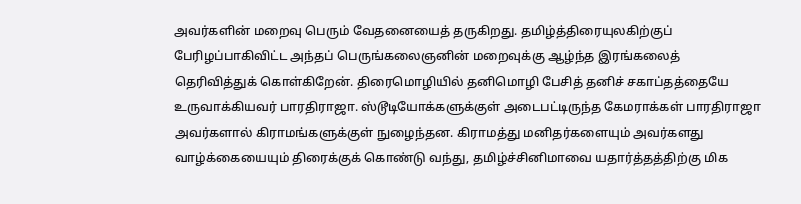அவர்களின் மறைவு பெரும் வேதனையைத் தருகிறது. தமிழ்த்திரையுலகிற்குப் பேரிழப்பாகிவிட்ட அந்தப் பெருங்கலைஞனின் மறைவுக்கு ஆழ்ந்த இரங்கலைத் தெரிவித்துக் கொள்கிறேன். திரைமொழியில் தனிமொழி பேசித் தனிச் சகாப்தத்தையே உருவாக்கியவர் பாரதிராஜா. ஸ்டூடியோக்களுக்குள் அடைபட்டிருந்த கேமராக்கள் பாரதிராஜா அவர்களால் கிராமங்களுக்குள் நுழைந்தன. கிராமத்து மனிதர்களையும் அவர்களது வாழ்க்கையையும் திரைக்குக் கொண்டு வந்து, தமிழ்ச்சினிமாவை யதார்த்தத்திற்கு மிக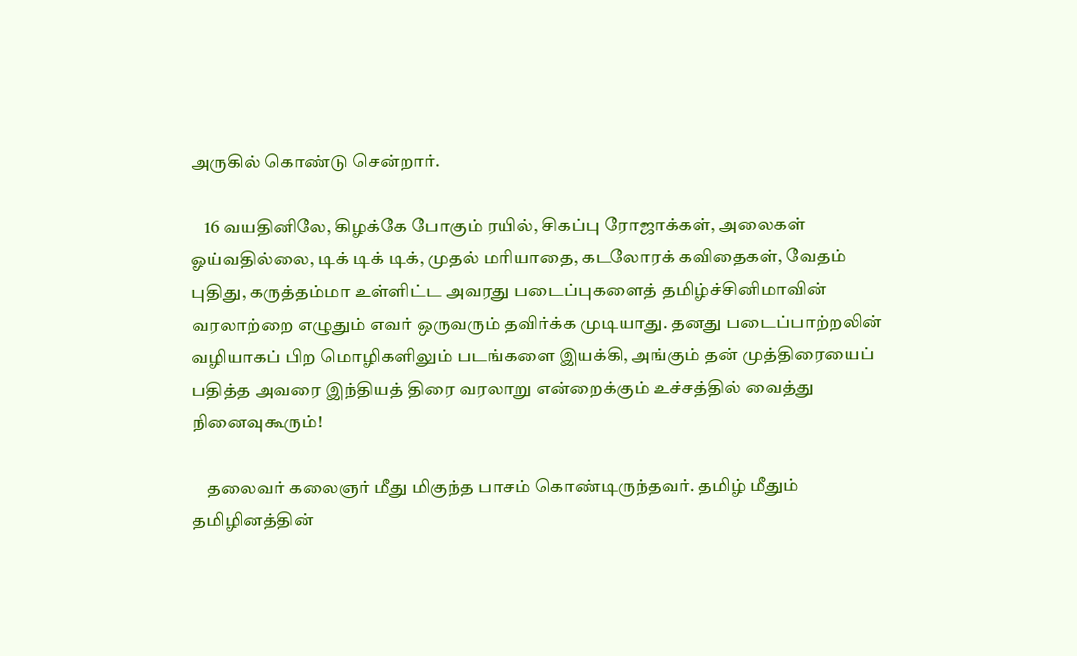அருகில் கொண்டு சென்றார்.

    16 வயதினிலே, கிழக்கே போகும் ரயில், சிகப்பு ரோஜாக்கள், அலைகள் ஓய்வதில்லை, டிக் டிக் டிக், முதல் மரியாதை, கடலோரக் கவிதைகள், வேதம் புதிது, கருத்தம்மா உள்ளிட்ட அவரது படைப்புகளைத் தமிழ்ச்சினிமாவின் வரலாற்றை எழுதும் எவர் ஒருவரும் தவிர்க்க முடியாது. தனது படைப்பாற்றலின் வழியாகப் பிற மொழிகளிலும் படங்களை இயக்கி, அங்கும் தன் முத்திரையைப் பதித்த அவரை இந்தியத் திரை வரலாறு என்றைக்கும் உச்சத்தில் வைத்து நினைவுகூரும்!

    தலைவர் கலைஞர் மீது மிகுந்த பாசம் கொண்டிருந்தவர். தமிழ் மீதும் தமிழினத்தின்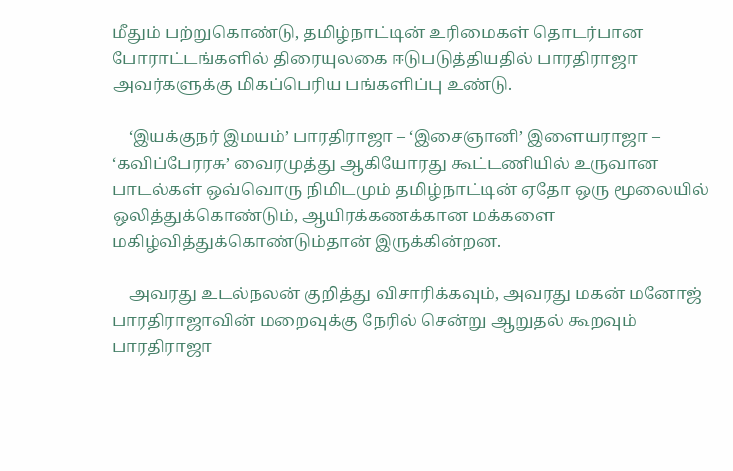மீதும் பற்றுகொண்டு, தமிழ்நாட்டின் உரிமைகள் தொடர்பான போராட்டங்களில் திரையுலகை ஈடுபடுத்தியதில் பாரதிராஜா அவர்களுக்கு மிகப்பெரிய பங்களிப்பு உண்டு.

    ‘இயக்குநர் இமயம்’ பாரதிராஜா – ‘இசைஞானி’ இளையராஜா – ‘கவிப்பேரரசு’ வைரமுத்து ஆகியோரது கூட்டணியில் உருவான பாடல்கள் ஒவ்வொரு நிமிடமும் தமிழ்நாட்டின் ஏதோ ஒரு மூலையில் ஒலித்துக்கொண்டும், ஆயிரக்கணக்கான மக்களை மகிழ்வித்துக்கொண்டும்தான் இருக்கின்றன.

    அவரது உடல்நலன் குறித்து விசாரிக்கவும், அவரது மகன் மனோஜ் பாரதிராஜாவின் மறைவுக்கு நேரில் சென்று ஆறுதல் கூறவும் பாரதிராஜா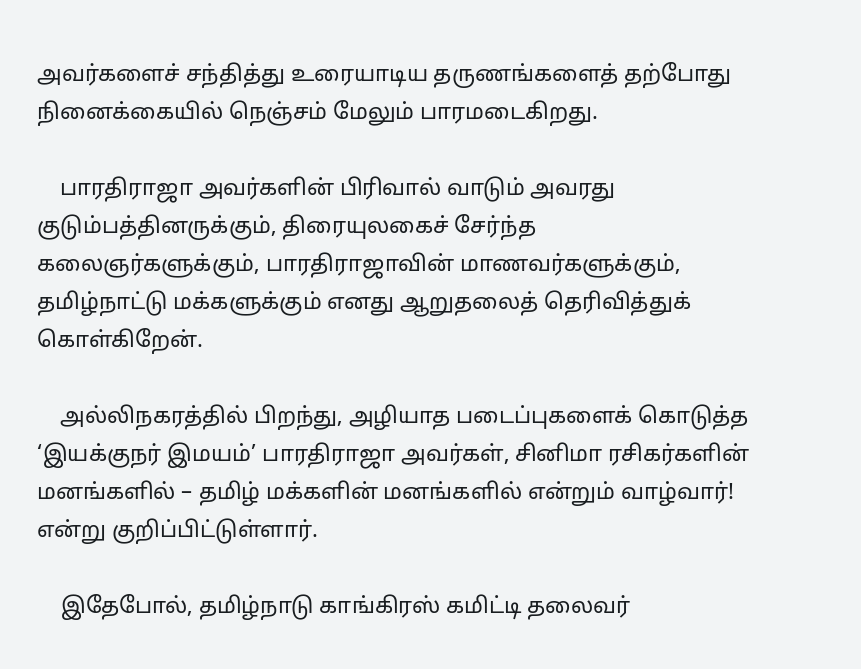அவர்களைச் சந்தித்து உரையாடிய தருணங்களைத் தற்போது நினைக்கையில் நெஞ்சம் மேலும் பாரமடைகிறது.

    பாரதிராஜா அவர்களின் பிரிவால் வாடும் அவரது குடும்பத்தினருக்கும், திரையுலகைச் சேர்ந்த கலைஞர்களுக்கும், பாரதிராஜாவின் மாணவர்களுக்கும், தமிழ்நாட்டு மக்களுக்கும் எனது ஆறுதலைத் தெரிவித்துக் கொள்கிறேன்.

    அல்லிநகரத்தில் பிறந்து, அழியாத படைப்புகளைக் கொடுத்த ‘இயக்குநர் இமயம்’ பாரதிராஜா அவர்கள், சினிமா ரசிகர்களின் மனங்களில் – தமிழ் மக்களின் மனங்களில் என்றும் வாழ்வார்! என்று குறிப்பிட்டுள்ளார்.

    இதேபோல், தமிழ்நாடு காங்கிரஸ் கமிட்டி தலைவர்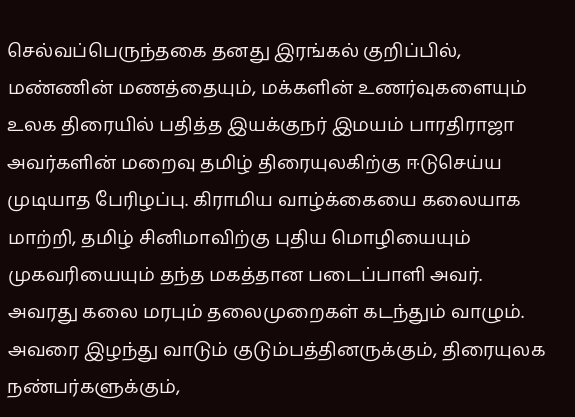செல்வப்பெருந்தகை தனது இரங்கல் குறிப்பில், மண்ணின் மணத்தையும், மக்களின் உணர்வுகளையும் உலக திரையில் பதித்த இயக்குநர் இமயம் பாரதிராஜா அவர்களின் மறைவு தமிழ் திரையுலகிற்கு ஈடுசெய்ய முடியாத பேரிழப்பு. கிராமிய வாழ்க்கையை கலையாக மாற்றி, தமிழ் சினிமாவிற்கு புதிய மொழியையும் முகவரியையும் தந்த மகத்தான படைப்பாளி அவர். அவரது கலை மரபும் தலைமுறைகள் கடந்தும் வாழும். அவரை இழந்து வாடும் குடும்பத்தினருக்கும், திரையுலக நண்பர்களுக்கும்,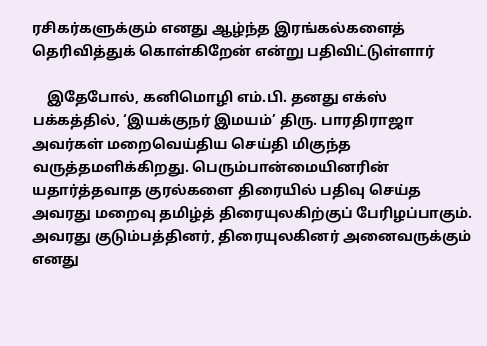ரசிகர்களுக்கும் எனது ஆழ்ந்த இரங்கல்களைத் தெரிவித்துக் கொள்கிறேன் என்று பதிவிட்டுள்ளார்

    இதேபோல், கனிமொழி எம்.பி. தனது எக்ஸ் பக்கத்தில், ‘இயக்குநர் இமயம்’ திரு. பாரதிராஜா அவர்கள் மறைவெய்திய செய்தி மிகுந்த வருத்தமளிக்கிறது. பெரும்பான்மையினரின் யதார்த்தவாத குரல்களை திரையில் பதிவு செய்த அவரது மறைவு தமிழ்த் திரையுலகிற்குப் பேரிழப்பாகும். அவரது குடும்பத்தினர், திரையுலகினர் அனைவருக்கும் எனது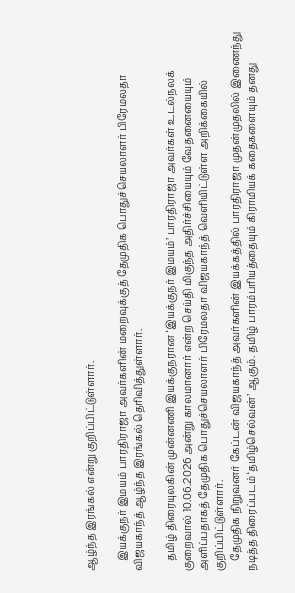ஆழ்ந்த இரங்கல் என்று குறிப்பிட்டுள்ளார்.

    இயக்குநர் இமயம் பாரதிராஜா அவர்களின் மறைவுக்குத் தேமுதிக பொதுச்செயலாளர் பிரேமலதா விஜயகாந்த் ஆழ்ந்த இரங்கல் தெரிவித்துள்ளார்.

    தமிழ் திரையுலகின் முன்னணி இயக்குநரான ‘இயக்குநர் இமயம்’ பாரதிராஜா அவர்கள் உடல்நலக் குறைவால் 10.06.2026 அன்று காலமானார் என்ற செய்தி மிகுந்த அதிர்ச்சியையும் வேதனையையும் அளிப்பதாகத் தேமுதிக பொதுச்செயலாளர் பிரேமலதா விஜயகாந்த் வெளியிட்டுள்ள அறிக்கையில் குறிப்பிட்டுள்ளார்.
    தேமுதிக நிறுவனர் கேப்டன் விஜயகாந்த் அவர்களின் இயக்கத்தில் பாரதிராஜா முதன்முதலில் இணைந்து நடித்த திரைப்படம் ‘தமிழ்செல்வன்’ ஆகும். தமிழ் பாரம்பரியத்தையும் கிராமியக் கதைகளையும் தனது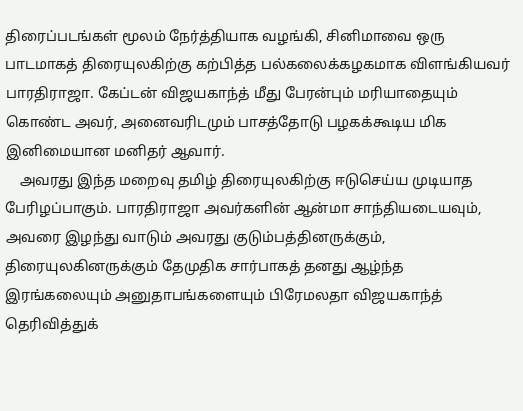திரைப்படங்கள் மூலம் நேர்த்தியாக வழங்கி, சினிமாவை ஒரு பாடமாகத் திரையுலகிற்கு கற்பித்த பல்கலைக்கழகமாக விளங்கியவர் பாரதிராஜா. கேப்டன் விஜயகாந்த் மீது பேரன்பும் மரியாதையும் கொண்ட அவர், அனைவரிடமும் பாசத்தோடு பழகக்கூடிய மிக இனிமையான மனிதர் ஆவார்.
    அவரது இந்த மறைவு தமிழ் திரையுலகிற்கு ஈடுசெய்ய முடியாத பேரிழப்பாகும். பாரதிராஜா அவர்களின் ஆன்மா சாந்தியடையவும், அவரை இழந்து வாடும் அவரது குடும்பத்தினருக்கும், திரையுலகினருக்கும் தேமுதிக சார்பாகத் தனது ஆழ்ந்த இரங்கலையும் அனுதாபங்களையும் பிரேமலதா விஜயகாந்த் தெரிவித்துக்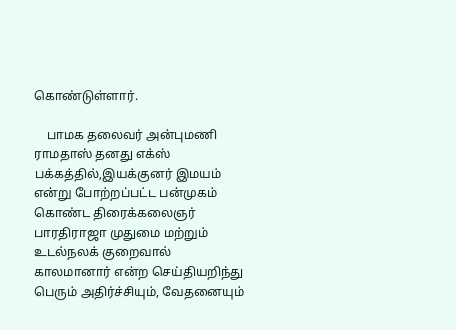கொண்டுள்ளார்.

    பாமக தலைவர் அன்புமணி ராமதாஸ் தனது எக்ஸ் பக்கத்தில்,இயக்குனர் இமயம் என்று போற்றப்பட்ட பன்முகம் கொண்ட திரைக்கலைஞர் பாரதிராஜா முதுமை மற்றும் உடல்நலக் குறைவால் காலமானார் என்ற செய்தியறிந்து பெரும் அதிர்ச்சியும், வேதனையும்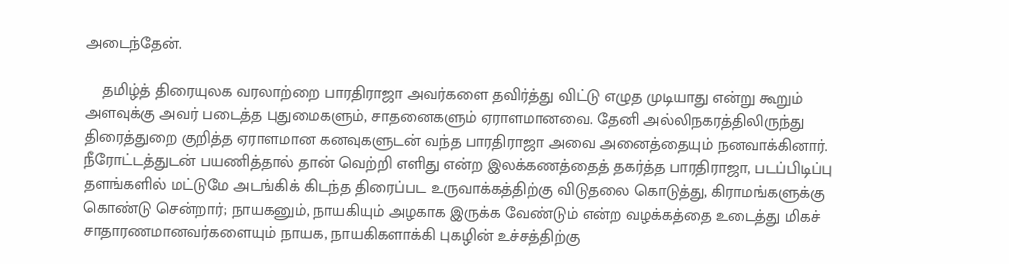அடைந்தேன்.

    தமிழ்த் திரையுலக வரலாற்றை பாரதிராஜா அவர்களை தவிர்த்து விட்டு எழுத முடியாது என்று கூறும் அளவுக்கு அவர் படைத்த புதுமைகளும், சாதனைகளும் ஏராளமானவை. தேனி அல்லிநகரத்திலிருந்து திரைத்துறை குறித்த ஏராளமான கனவுகளுடன் வந்த பாரதிராஜா அவை அனைத்தையும் நனவாக்கினார். நீரோட்டத்துடன் பயணித்தால் தான் வெற்றி எளிது என்ற இலக்கணத்தைத் தகர்த்த பாரதிராஜா, படப்பிடிப்பு தளங்களில் மட்டுமே அடங்கிக் கிடந்த திரைப்பட உருவாக்கத்திற்கு விடுதலை கொடுத்து, கிராமங்களுக்கு கொண்டு சென்றார்; நாயகனும், நாயகியும் அழகாக இருக்க வேண்டும் என்ற வழக்கத்தை உடைத்து மிகச் சாதாரணமானவர்களையும் நாயக, நாயகிகளாக்கி புகழின் உச்சத்திற்கு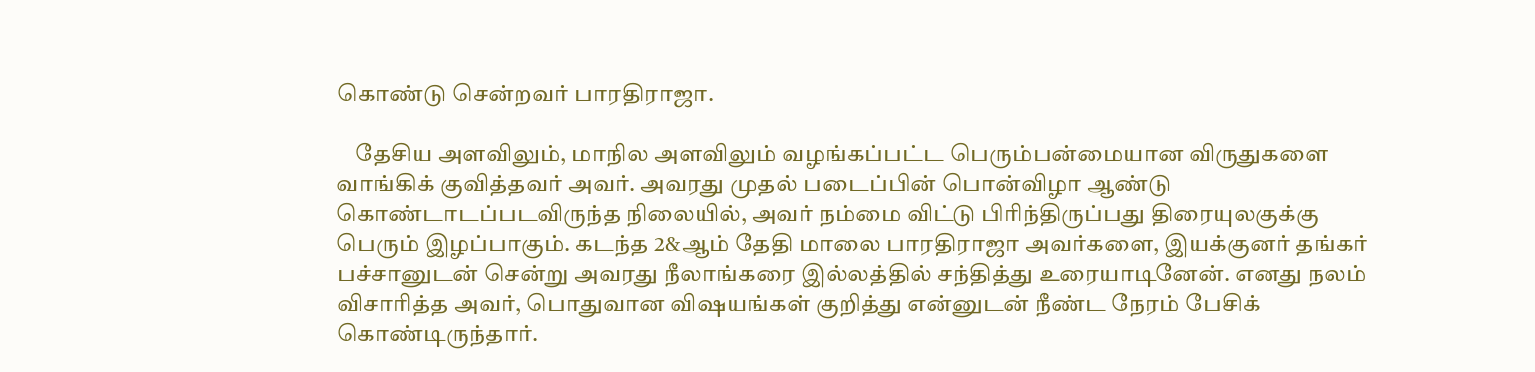கொண்டு சென்றவர் பாரதிராஜா.

    தேசிய அளவிலும், மாநில அளவிலும் வழங்கப்பட்ட பெரும்பன்மையான விருதுகளை வாங்கிக் குவித்தவர் அவர். அவரது முதல் படைப்பின் பொன்விழா ஆண்டு கொண்டாடப்படவிருந்த நிலையில், அவர் நம்மை விட்டு பிரிந்திருப்பது திரையுலகுக்கு பெரும் இழப்பாகும். கடந்த 2&ஆம் தேதி மாலை பாரதிராஜா அவர்களை, இயக்குனர் தங்கர் பச்சானுடன் சென்று அவரது நீலாங்கரை இல்லத்தில் சந்தித்து உரையாடினேன். எனது நலம் விசாரித்த அவர், பொதுவான விஷயங்கள் குறித்து என்னுடன் நீண்ட நேரம் பேசிக் கொண்டிருந்தார்.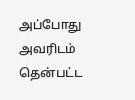அப்போது அவரிடம் தென்பட்ட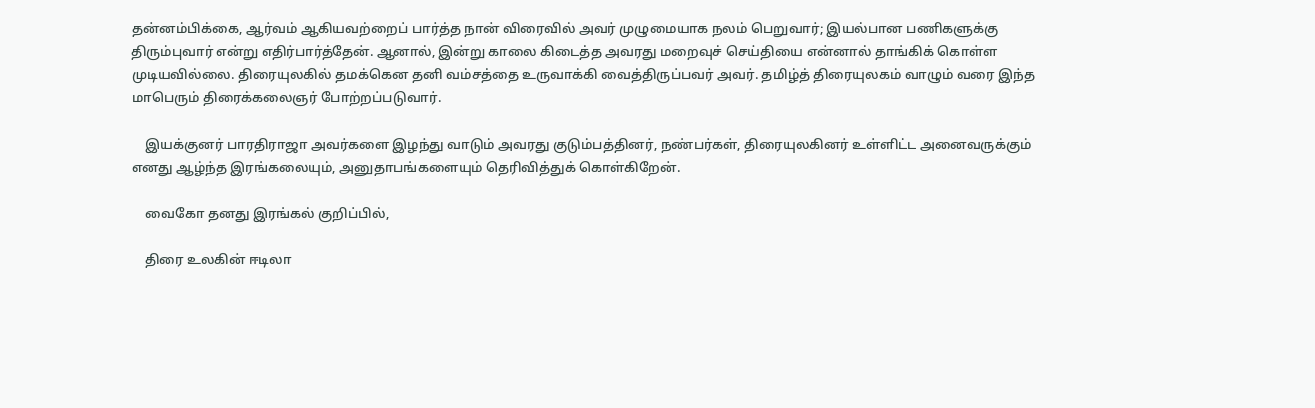தன்னம்பிக்கை, ஆர்வம் ஆகியவற்றைப் பார்த்த நான் விரைவில் அவர் முழுமையாக நலம் பெறுவார்; இயல்பான பணிகளுக்கு திரும்புவார் என்று எதிர்பார்த்தேன். ஆனால், இன்று காலை கிடைத்த அவரது மறைவுச் செய்தியை என்னால் தாங்கிக் கொள்ள முடியவில்லை. திரையுலகில் தமக்கென தனி வம்சத்தை உருவாக்கி வைத்திருப்பவர் அவர். தமிழ்த் திரையுலகம் வாழும் வரை இந்த மாபெரும் திரைக்கலைஞர் போற்றப்படுவார்.

    இயக்குனர் பாரதிராஜா அவர்களை இழந்து வாடும் அவரது குடும்பத்தினர், நண்பர்கள், திரையுலகினர் உள்ளிட்ட அனைவருக்கும் எனது ஆழ்ந்த இரங்கலையும், அனுதாபங்களையும் தெரிவித்துக் கொள்கிறேன்.

    வைகோ தனது இரங்கல் குறிப்பில்,

    திரை உலகின் ஈடிலா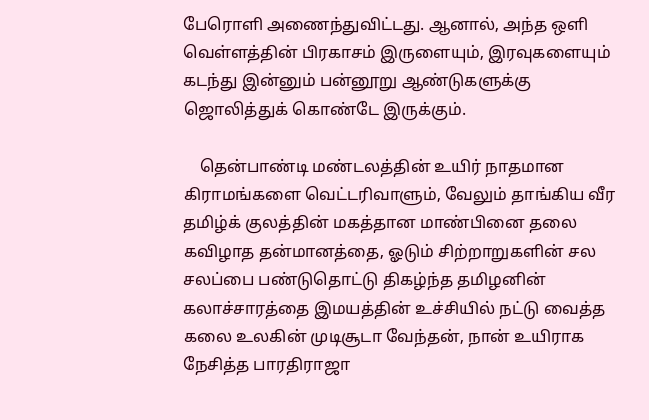பேரொளி அணைந்துவிட்டது. ஆனால், அந்த ஒளி வெள்ளத்தின் பிரகாசம் இருளையும், இரவுகளையும் கடந்து இன்னும் பன்னூறு ஆண்டுகளுக்கு ஜொலித்துக் கொண்டே இருக்கும்.

    தென்பாண்டி மண்டலத்தின் உயிர் நாதமான கிராமங்களை வெட்டரிவாளும், வேலும் தாங்கிய வீர தமிழ்க் குலத்தின் மகத்தான மாண்பினை தலை கவிழாத தன்மானத்தை, ஓடும் சிற்றாறுகளின் சல சலப்பை பண்டுதொட்டு திகழ்ந்த தமிழனின் கலாச்சாரத்தை இமயத்தின் உச்சியில் நட்டு வைத்த கலை உலகின் முடிசூடா வேந்தன், நான் உயிராக நேசித்த பாரதிராஜா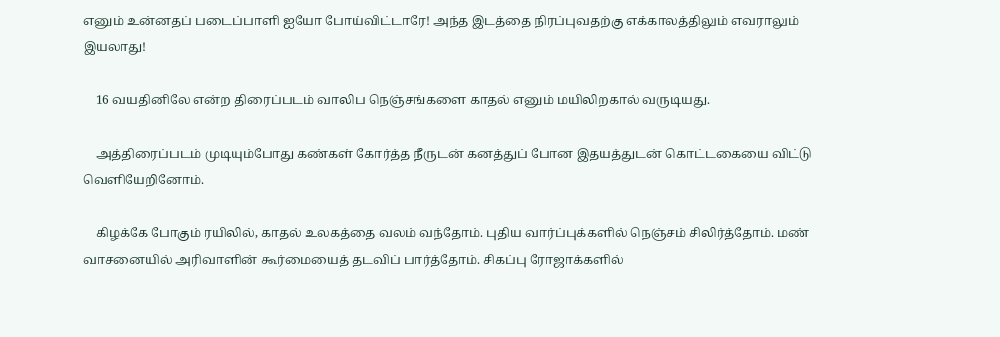எனும் உன்னதப் படைப்பாளி ஐயோ போய்விட்டாரே! அந்த இடத்தை நிரப்புவதற்கு எக்காலத்திலும் எவராலும் இயலாது!

    16 வயதினிலே என்ற திரைப்படம் வாலிப நெஞ்சங்களை காதல் எனும் மயிலிறகால் வருடியது.

    அத்திரைப்படம் முடியும்போது கண்கள் கோர்த்த நீருடன் கனத்துப் போன இதயத்துடன் கொட்டகையை விட்டு வெளியேறினோம்.

    கிழக்கே போகும் ரயிலில், காதல் உலகத்தை வலம் வந்தோம். புதிய வார்ப்புக்களில் நெஞ்சம் சிலிர்த்தோம். மண் வாசனையில் அரிவாளின் கூர்மையைத் தடவிப் பார்த்தோம். சிகப்பு ரோஜாக்களில்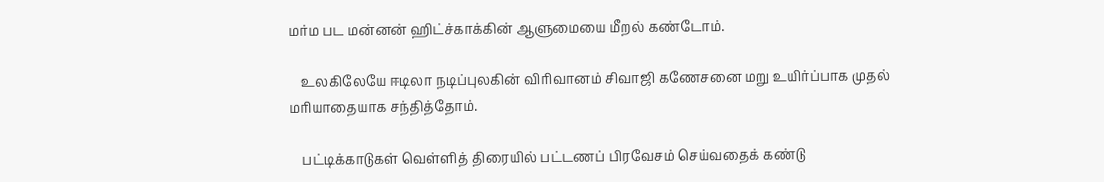மர்ம பட மன்னன் ஹிட்ச்காக்கின் ஆளுமையை மீறல் கண்டோம்.

    உலகிலேயே ஈடிலா நடிப்புலகின் விரிவானம் சிவாஜி கணேசனை மறு உயிர்ப்பாக முதல் மரியாதையாக சந்தித்தோம்.

    பட்டிக்காடுகள் வெள்ளித் திரையில் பட்டணப் பிரவேசம் செய்வதைக் கண்டு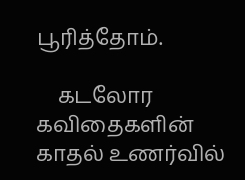பூரித்தோம்.

    கடலோர கவிதைகளின் காதல் உணர்வில்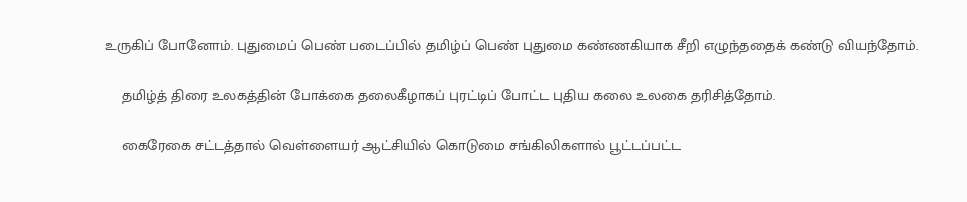உருகிப் போனோம். புதுமைப் பெண் படைப்பில் தமிழ்ப் பெண் புதுமை கண்ணகியாக சீறி எழுந்ததைக் கண்டு வியந்தோம்.

    தமிழ்த் திரை உலகத்தின் போக்கை தலைகீழாகப் புரட்டிப் போட்ட புதிய கலை உலகை தரிசித்தோம்.

    கைரேகை சட்டத்தால் வெள்ளையர் ஆட்சியில் கொடுமை சங்கிலிகளால் பூட்டப்பட்ட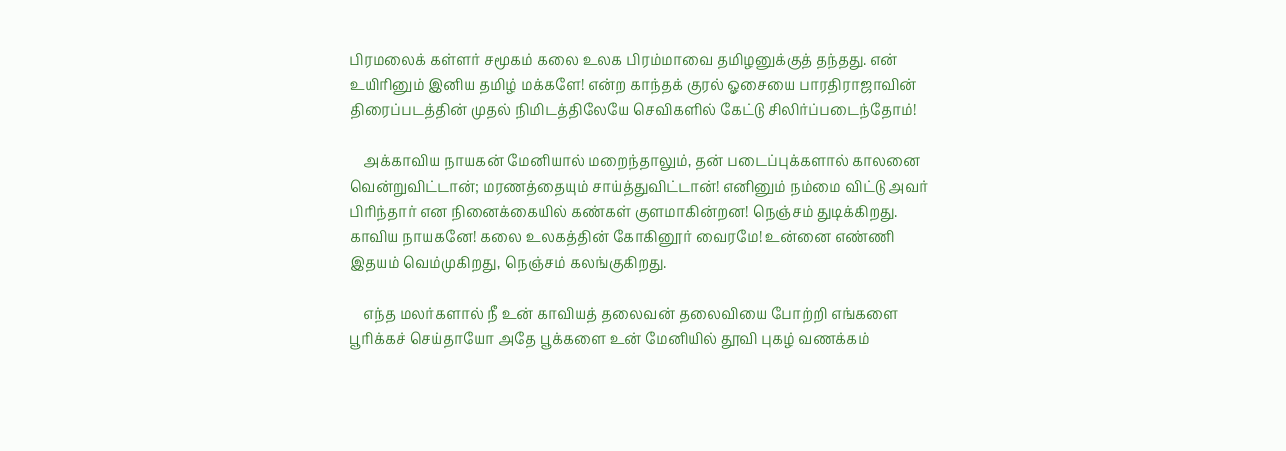பிரமலைக் கள்ளர் சமூகம் கலை உலக பிரம்மாவை தமிழனுக்குத் தந்தது. என் உயிரினும் இனிய தமிழ் மக்களே! என்ற காந்தக் குரல் ஓசையை பாரதிராஜாவின் திரைப்படத்தின் முதல் நிமிடத்திலேயே செவிகளில் கேட்டு சிலிர்ப்படைந்தோம்!

    அக்காவிய நாயகன் மேனியால் மறைந்தாலும், தன் படைப்புக்களால் காலனை வென்றுவிட்டான்; மரணத்தையும் சாய்த்துவிட்டான்! எனினும் நம்மை விட்டு அவர் பிரிந்தார் என நினைக்கையில் கண்கள் குளமாகின்றன! நெஞ்சம் துடிக்கிறது. காவிய நாயகனே! கலை உலகத்தின் கோகினூர் வைரமே! உன்னை எண்ணி இதயம் வெம்முகிறது, நெஞ்சம் கலங்குகிறது.

    எந்த மலர்களால் நீ உன் காவியத் தலைவன் தலைவியை போற்றி எங்களை பூரிக்கச் செய்தாயோ அதே பூக்களை உன் மேனியில் தூவி புகழ் வணக்கம்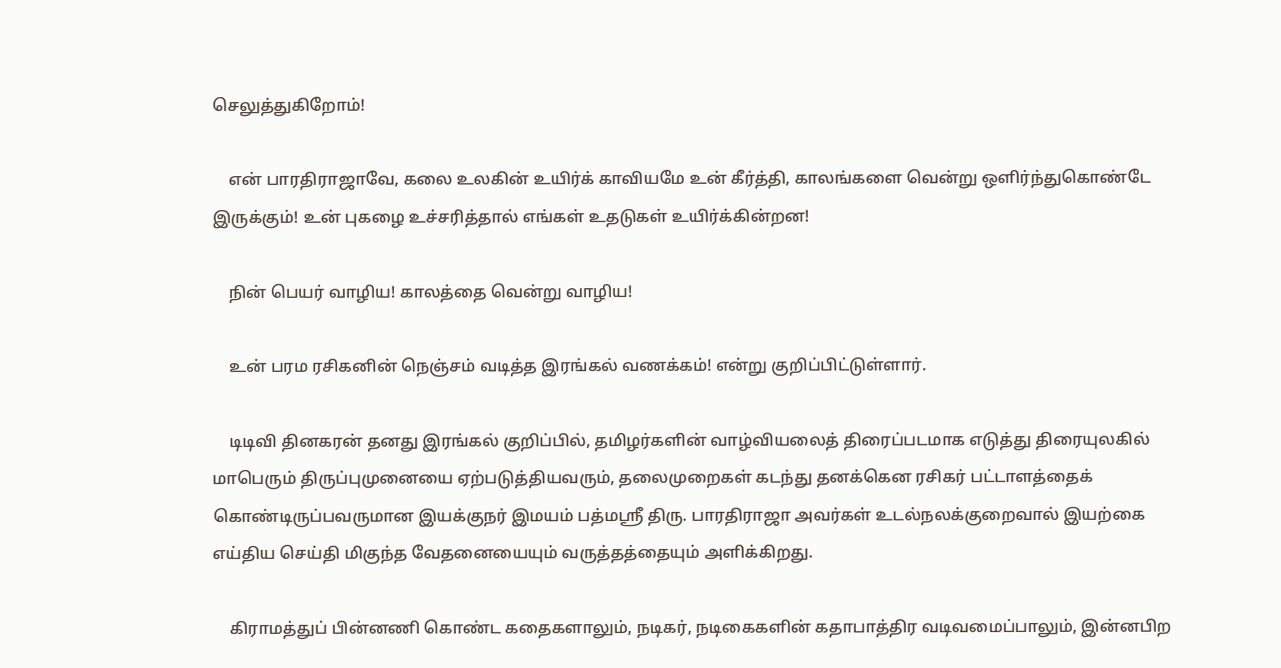செலுத்துகிறோம்!

    என் பாரதிராஜாவே, கலை உலகின் உயிர்க் காவியமே உன் கீர்த்தி, காலங்களை வென்று ஒளிர்ந்துகொண்டே இருக்கும்! உன் புகழை உச்சரித்தால் எங்கள் உதடுகள் உயிர்க்கின்றன!

    நின் பெயர் வாழிய! காலத்தை வென்று வாழிய!

    உன் பரம ரசிகனின் நெஞ்சம் வடித்த இரங்கல் வணக்கம்! என்று குறிப்பிட்டுள்ளார்.

    டிடிவி தினகரன் தனது இரங்கல் குறிப்பில், தமிழர்களின் வாழ்வியலைத் திரைப்படமாக எடுத்து திரையுலகில் மாபெரும் திருப்புமுனையை ஏற்படுத்தியவரும், தலைமுறைகள் கடந்து தனக்கென ரசிகர் பட்டாளத்தைக் கொண்டிருப்பவருமான இயக்குநர் இமயம் பத்மஸ்ரீ திரு. பாரதிராஜா அவர்கள் உடல்நலக்குறைவால் இயற்கை எய்திய செய்தி மிகுந்த வேதனையையும் வருத்தத்தையும் அளிக்கிறது.

    கிராமத்துப் பின்னணி கொண்ட கதைகளாலும், நடிகர், நடிகைகளின் கதாபாத்திர வடிவமைப்பாலும், இன்னபிற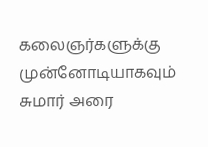கலைஞர்களுக்கு முன்னோடியாகவும் சுமார் அரை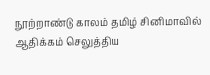நூற்றாண்டு காலம் தமிழ் சினிமாவில் ஆதிக்கம் செலுத்திய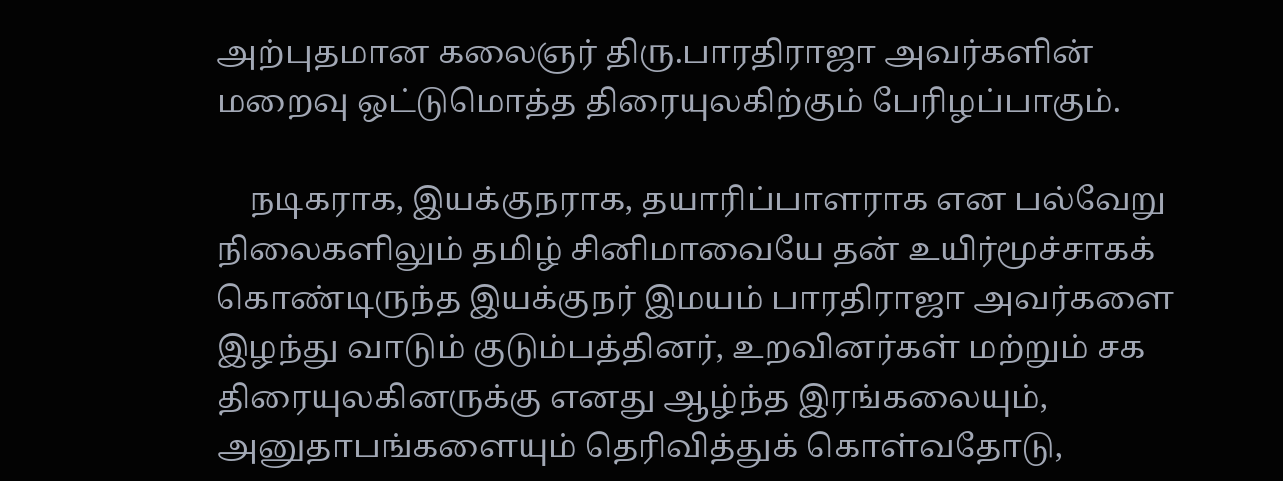அற்புதமான கலைஞர் திரு.பாரதிராஜா அவர்களின் மறைவு ஒட்டுமொத்த திரையுலகிற்கும் பேரிழப்பாகும்.

    நடிகராக, இயக்குநராக, தயாரிப்பாளராக என பல்வேறு நிலைகளிலும் தமிழ் சினிமாவையே தன் உயிர்மூச்சாகக் கொண்டிருந்த இயக்குநர் இமயம் பாரதிராஜா அவர்களை இழந்து வாடும் குடும்பத்தினர், உறவினர்கள் மற்றும் சக திரையுலகினருக்கு எனது ஆழ்ந்த இரங்கலையும், அனுதாபங்களையும் தெரிவித்துக் கொள்வதோடு,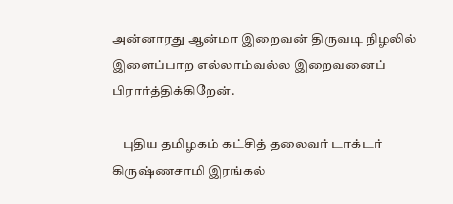அன்னாரது ஆன்மா இறைவன் திருவடி நிழலில் இளைப்பாற எல்லாம்வல்ல இறைவனைப் பிரார்த்திக்கிறேன்.

    புதிய தமிழகம் கட்சித் தலைவர் டாக்டர் கிருஷ்ணசாமி இரங்கல்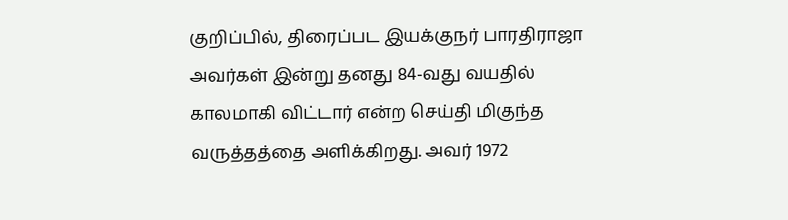குறிப்பில், திரைப்பட இயக்குநர் பாரதிராஜா அவர்கள் இன்று தனது 84-வது வயதில் காலமாகி விட்டார் என்ற செய்தி மிகுந்த வருத்தத்தை அளிக்கிறது. அவர் 1972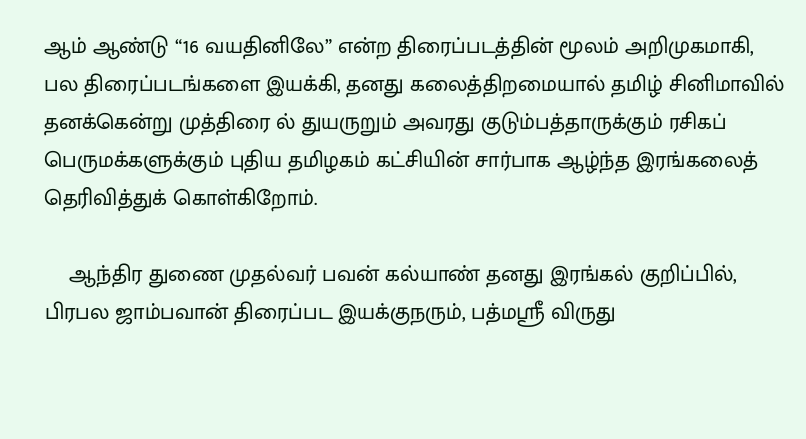ஆம் ஆண்டு “16 வயதினிலே” என்ற திரைப்படத்தின் மூலம் அறிமுகமாகி, பல திரைப்படங்களை இயக்கி, தனது கலைத்திறமையால் தமிழ் சினிமாவில் தனக்கென்று முத்திரை ல் துயருறும் அவரது குடும்பத்தாருக்கும் ரசிகப் பெருமக்களுக்கும் புதிய தமிழகம் கட்சியின் சார்பாக ஆழ்ந்த இரங்கலைத் தெரிவித்துக் கொள்கிறோம்.

    ஆந்திர துணை முதல்வர் பவன் கல்யாண் தனது இரங்கல் குறிப்பில், பிரபல ஜாம்பவான் திரைப்பட இயக்குநரும், பத்மஸ்ரீ விருது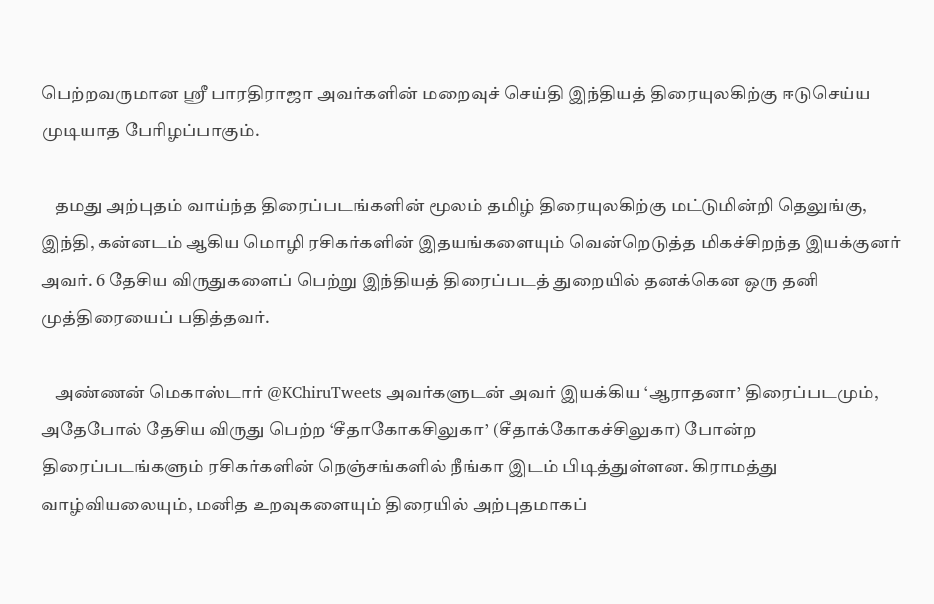பெற்றவருமான ஸ்ரீ பாரதிராஜா அவர்களின் மறைவுச் செய்தி இந்தியத் திரையுலகிற்கு ஈடுசெய்ய முடியாத பேரிழப்பாகும்.

    தமது அற்புதம் வாய்ந்த திரைப்படங்களின் மூலம் தமிழ் திரையுலகிற்கு மட்டுமின்றி தெலுங்கு, இந்தி, கன்னடம் ஆகிய மொழி ரசிகர்களின் இதயங்களையும் வென்றெடுத்த மிகச்சிறந்த இயக்குனர் அவர். 6 தேசிய விருதுகளைப் பெற்று இந்தியத் திரைப்படத் துறையில் தனக்கென ஒரு தனி முத்திரையைப் பதித்தவர்.

    அண்ணன் மெகாஸ்டார் @KChiruTweets அவர்களுடன் அவர் இயக்கிய ‘ஆராதனா’ திரைப்படமும், அதேபோல் தேசிய விருது பெற்ற ‘சீதாகோகசிலுகா’ (சீதாக்கோகச்சிலுகா) போன்ற திரைப்படங்களும் ரசிகர்களின் நெஞ்சங்களில் நீங்கா இடம் பிடித்துள்ளன. கிராமத்து வாழ்வியலையும், மனித உறவுகளையும் திரையில் அற்புதமாகப்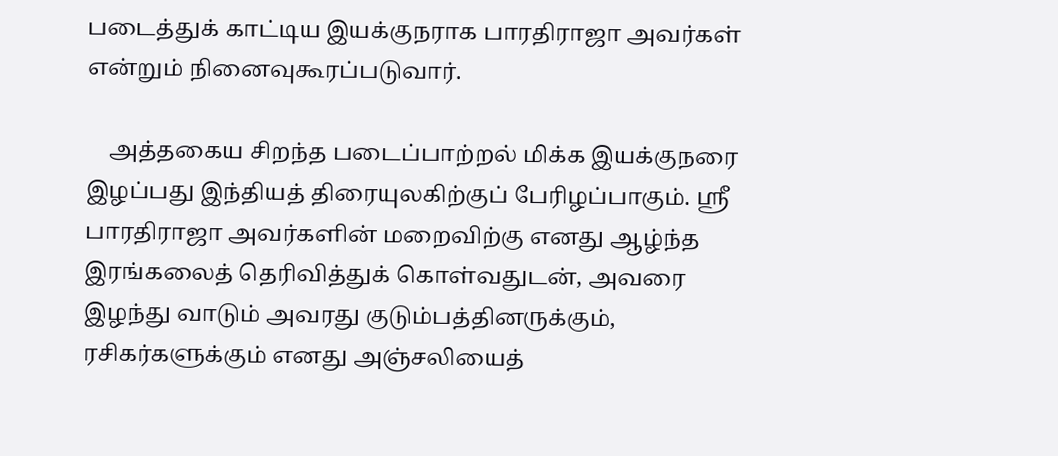படைத்துக் காட்டிய இயக்குநராக பாரதிராஜா அவர்கள் என்றும் நினைவுகூரப்படுவார்.

    அத்தகைய சிறந்த படைப்பாற்றல் மிக்க இயக்குநரை இழப்பது இந்தியத் திரையுலகிற்குப் பேரிழப்பாகும். ஸ்ரீ பாரதிராஜா அவர்களின் மறைவிற்கு எனது ஆழ்ந்த இரங்கலைத் தெரிவித்துக் கொள்வதுடன், அவரை இழந்து வாடும் அவரது குடும்பத்தினருக்கும், ரசிகர்களுக்கும் எனது அஞ்சலியைத்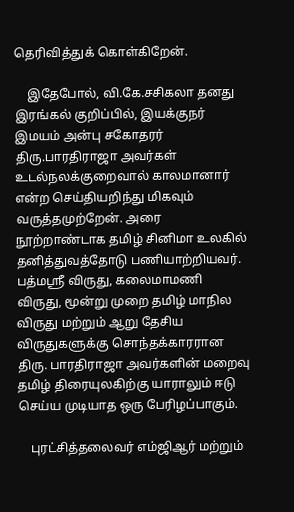தெரிவித்துக் கொள்கிறேன்.

    இதேபோல், வி.கே.சசிகலா தனது இரங்கல் குறிப்பில், இயக்குநர் இமயம் அன்பு சகோதரர் திரு.பாரதிராஜா அவர்கள் உடல்நலக்குறைவால் காலமானார் என்ற செய்தியறிந்து மிகவும் வருத்தமுற்றேன். அரை நூற்றாண்டாக தமிழ் சினிமா உலகில் தனித்துவத்தோடு பணியாற்றியவர். பத்மஶ்ரீ விருது, கலைமாமணி விருது, மூன்று முறை தமிழ் மாநில விருது மற்றும் ஆறு தேசிய விருதுகளுக்கு சொந்தக்காரரான திரு. பாரதிராஜா அவர்களின் மறைவு தமிழ் திரையுலகிற்கு யாராலும் ஈடு செய்ய முடியாத ஒரு பேரிழப்பாகும்.

    புரட்சித்தலைவர் எம்ஜிஆர் மற்றும்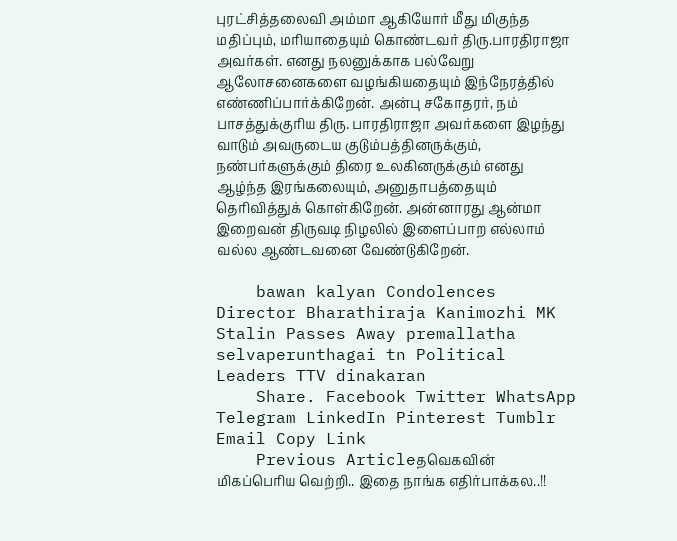புரட்சித்தலைவி அம்மா ஆகியோர் மீது மிகுந்த மதிப்பும், மரியாதையும் கொண்டவர் திரு.பாரதிராஜா அவர்கள். எனது நலனுக்காக பல்வேறு ஆலோசனைகளை வழங்கியதையும் இந்நேரத்தில் எண்ணிப்பார்க்கிறேன். அன்பு சகோதரர், நம் பாசத்துக்குரிய திரு. பாரதிராஜா அவர்களை இழந்து வாடும் அவருடைய குடும்பத்தினருக்கும், நண்பர்களுக்கும் திரை உலகினருக்கும் எனது ஆழ்ந்த இரங்கலையும், அனுதாபத்தையும் தெரிவித்துக் கொள்கிறேன். அன்னாரது ஆன்மா இறைவன் திருவடி நிழலில் இளைப்பாற எல்லாம் வல்ல ஆண்டவனை வேண்டுகிறேன்.

    bawan kalyan Condolences Director Bharathiraja Kanimozhi MK Stalin Passes Away premallatha selvaperunthagai tn Political Leaders TTV dinakaran
    Share. Facebook Twitter WhatsApp Telegram LinkedIn Pinterest Tumblr Email Copy Link
    Previous Articleதவெகவின் மிகப்பெரிய வெற்றி.. இதை நாங்க எதிர்பாக்கல..!!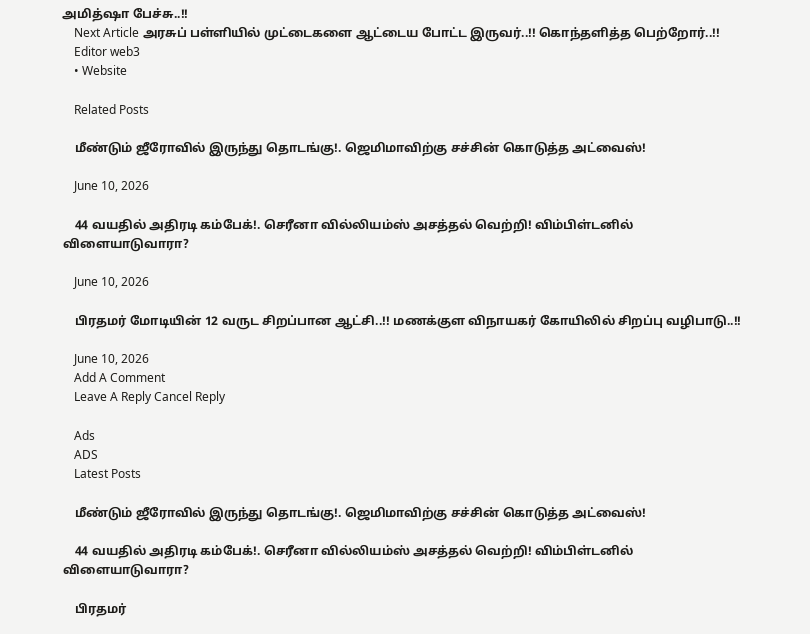அமித்ஷா பேச்சு..!!
    Next Article அரசுப் பள்ளியில் முட்டைகளை ஆட்டைய போட்ட இருவர்..!! கொந்தளித்த பெற்றோர்..!!
    Editor web3
    • Website

    Related Posts

    மீண்டும் ஜீரோவில் இருந்து தொடங்கு!. ஜெமிமாவிற்கு சச்சின் கொடுத்த அட்வைஸ்!

    June 10, 2026

    44 வயதில் அதிரடி கம்பேக்!. செரீனா வில்லியம்ஸ் அசத்தல் வெற்றி! விம்பிள்டனில் விளையாடுவாரா?

    June 10, 2026

    பிரதமர் மோடியின் 12 வருட சிறப்பான ஆட்சி..!! மணக்குள விநாயகர் கோயிலில் சிறப்பு வழிபாடு..!!

    June 10, 2026
    Add A Comment
    Leave A Reply Cancel Reply

    Ads
    ADS
    Latest Posts

    மீண்டும் ஜீரோவில் இருந்து தொடங்கு!. ஜெமிமாவிற்கு சச்சின் கொடுத்த அட்வைஸ்!

    44 வயதில் அதிரடி கம்பேக்!. செரீனா வில்லியம்ஸ் அசத்தல் வெற்றி! விம்பிள்டனில் விளையாடுவாரா?

    பிரதமர்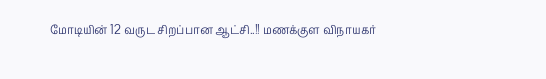மோடியின் 12 வருட சிறப்பான ஆட்சி..!! மணக்குள விநாயகர்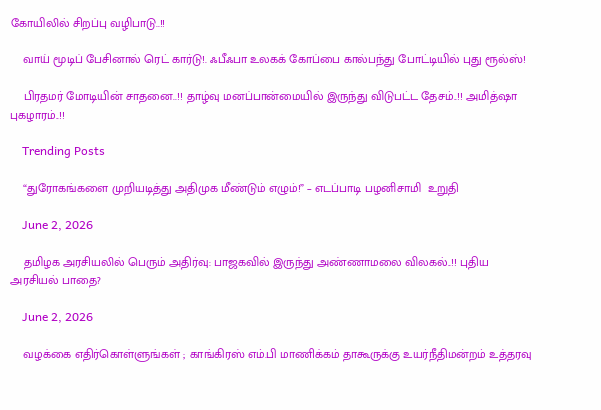கோயிலில் சிறப்பு வழிபாடு..!!

    வாய் மூடிப் பேசினால் ரெட் கார்டு!. ஃபீஃபா உலகக் கோப்பை கால்பந்து போட்டியில் புது ரூல்ஸ்!

    பிரதமர் மோடியின் சாதனை..!! தாழ்வு மனப்பான்மையில் இருந்து விடுபட்ட தேசம்..!! அமித்ஷா புகழாரம்..!!

    Trending Posts

    “துரோகங்களை முறியடித்து அதிமுக மீண்டும் எழும்!” – எடப்பாடி பழனிசாமி  உறுதி

    June 2, 2026

    தமிழக அரசியலில் பெரும் அதிர்வு: பாஜகவில் இருந்து அண்ணாமலை விலகல்..!! புதிய அரசியல் பாதை?

    June 2, 2026

    வழக்கை எதிர்கொள்ளுங்கள் ; காங்கிரஸ் எம்.பி மாணிக்கம் தாகூருக்கு உயர்நீதிமன்றம் உத்தரவு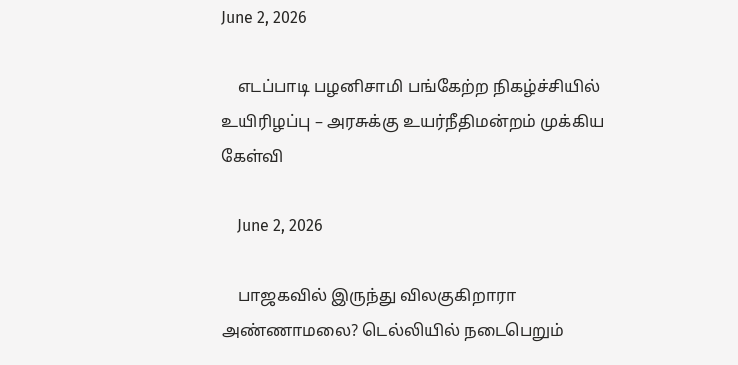June 2, 2026

    எடப்பாடி பழனிசாமி பங்கேற்ற நிகழ்ச்சியில் உயிரிழப்பு – அரசுக்கு உயர்நீதிமன்றம் முக்கிய கேள்வி

    June 2, 2026

    பாஜகவில் இருந்து விலகுகிறாரா அண்ணாமலை? டெல்லியில் நடைபெறும்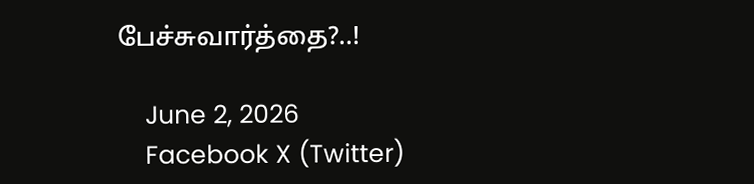பேச்சுவார்த்தை?..!

    June 2, 2026
    Facebook X (Twitter)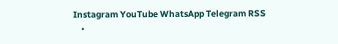Instagram YouTube WhatsApp Telegram RSS
    •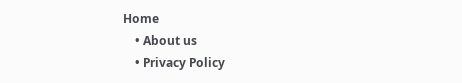Home
    • About us
    • Privacy Policy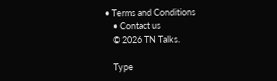• Terms and Conditions
    • Contact us
    © 2026 TN Talks.

    Type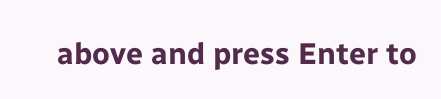above and press Enter to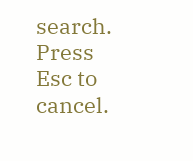search. Press Esc to cancel.